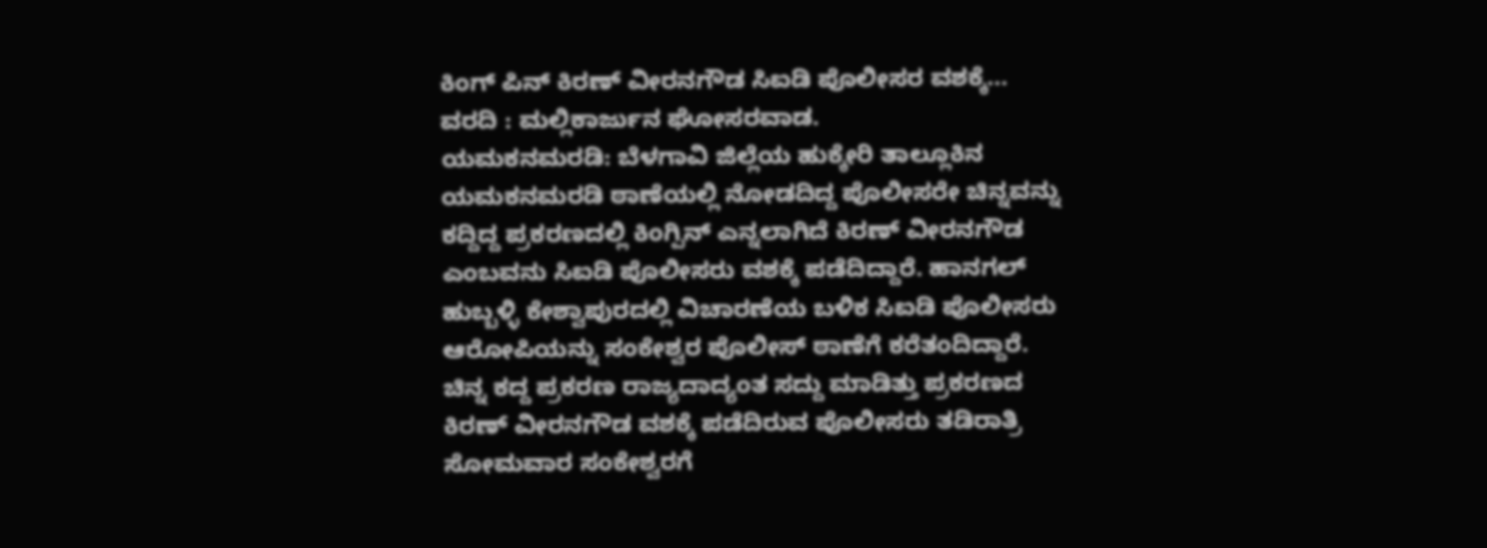ಕಿಂಗ್ ಪಿನ್ ಕಿರಣ್ ವೀರನಗೌಡ ಸಿಐಡಿ ಪೊಲೀಸರ ವಶಕ್ಕೆ...
ವರದಿ : ಮಲ್ಲಿಕಾರ್ಜುನ ಘೋಸರವಾಡ.
ಯಮಕನಮರಡಿ: ಬೆಳಗಾವಿ ಜಿಲ್ಲೆಯ ಹುಕ್ಕೇರಿ ತಾಲ್ಲೂಕಿನ ಯಮಕನಮರಡಿ ಠಾಣೆಯಲ್ಲಿ ನೋಡದಿದ್ದ ಪೊಲೀಸರೇ ಚಿನ್ನವನ್ನು ಕದ್ದಿದ್ದ ಪ್ರಕರಣದಲ್ಲಿ ಕಿಂಗ್ಪಿನ್ ಎನ್ನಲಾಗಿದೆ ಕಿರಣ್ ವೀರನಗೌಡ ಎಂಬವನು ಸಿಐಡಿ ಪೊಲೀಸರು ವಶಕ್ಕೆ ಪಡೆದಿದ್ದಾರೆ. ಹಾನಗಲ್ ಹುಬ್ಬಳ್ಳಿ ಕೇಶ್ವಾಪುರದಲ್ಲಿ ವಿಚಾರಣೆಯ ಬಳಿಕ ಸಿಐಡಿ ಪೊಲೀಸರು ಆರೋಪಿಯನ್ನು ಸಂಕೇಶ್ವರ ಪೊಲೀಸ್ ಠಾಣೆಗೆ ಕರೆತಂದಿದ್ದಾರೆ. ಚಿನ್ನ ಕದ್ದ ಪ್ರಕರಣ ರಾಜ್ಯದಾದ್ಯಂತ ಸದ್ದು ಮಾಡಿತ್ತು ಪ್ರಕರಣದ ಕಿರಣ್ ವೀರನಗೌಡ ವಶಕ್ಕೆ ಪಡೆದಿರುವ ಪೊಲೀಸರು ತಡಿರಾತ್ರಿ ಸೋಮವಾರ ಸಂಕೇಶ್ವರಗೆ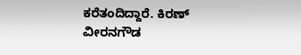ಕರೆತಂದಿದ್ದಾರೆ. ಕಿರಣ್ ವೀರನಗೌಡ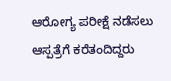ಆರೋಗ್ಯ ಪರೀಕ್ಷೆ ನಡೆಸಲು ಆಸ್ಪತ್ರೆಗೆ ಕರೆತಂದಿದ್ದರು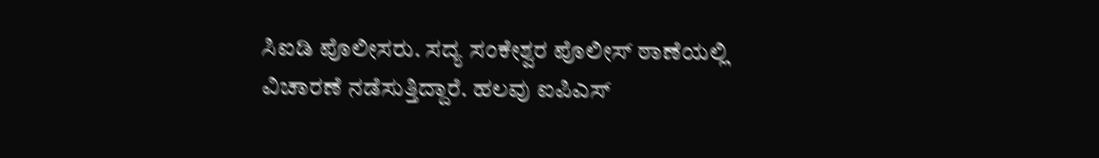ಸಿಐಡಿ ಪೊಲೀಸರು. ಸದ್ಯ ಸಂಕೇಶ್ವರ ಪೊಲೀಸ್ ಠಾಣೆಯಲ್ಲಿ ವಿಚಾರಣೆ ನಡೆಸುತ್ತಿದ್ದಾರೆ. ಹಲವು ಐಪಿಎಸ್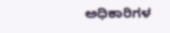ಅಧಿಕಾರಿಗಳ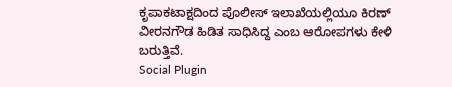ಕೃಪಾಕಟಾಕ್ಷದಿಂದ ಪೊಲೀಸ್ ಇಲಾಖೆಯಲ್ಲಿಯೂ ಕಿರಣ್ ವೀರನಗೌಡ ಹಿಡಿತ ಸಾಧಿಸಿದ್ದ ಎಂಬ ಆರೋಪಗಳು ಕೇಳಿ ಬರುತ್ತಿವೆ.
Social Plugin